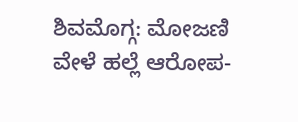ಶಿವಮೊಗ್ಗ: ಮೋಜಣಿ ವೇಳೆ ಹಲ್ಲೆ ಆರೋಪ-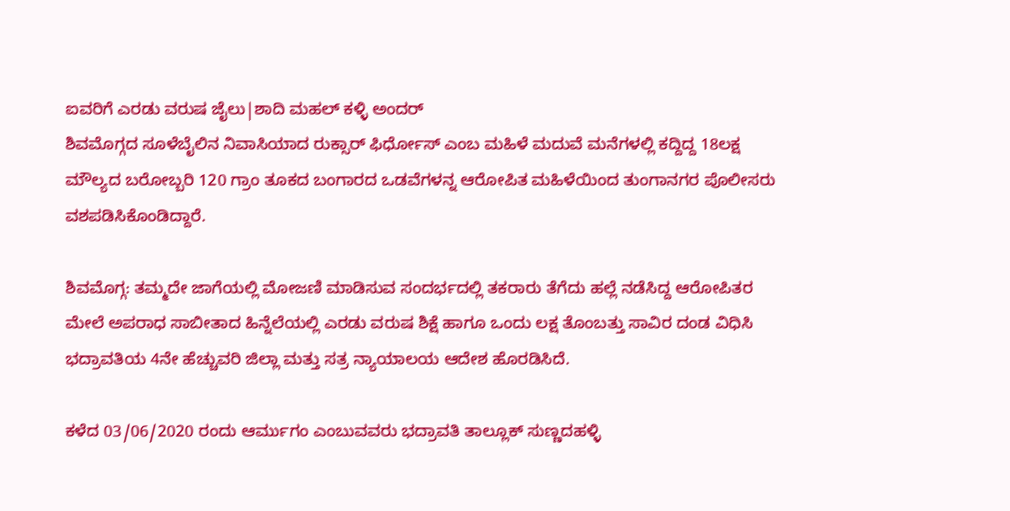ಐವರಿಗೆ ಎರಡು ವರುಷ ಜೈಲು|ಶಾದಿ ಮಹಲ್ ಕಳ್ಳಿ ಅಂದರ್
ಶಿವಮೊಗ್ಗದ ಸೂಳೆಬೈಲಿನ ನಿವಾಸಿಯಾದ ರುಕ್ಸಾರ್ ಫಿರ್ಧೋಸ್ ಎಂಬ ಮಹಿಳೆ ಮದುವೆ ಮನೆಗಳಲ್ಲಿ ಕದ್ದಿದ್ದ 18ಲಕ್ಷ ಮೌಲ್ಯದ ಬರೋಬ್ಬರಿ 120 ಗ್ರಾಂ ತೂಕದ ಬಂಗಾರದ ಒಡವೆಗಳನ್ನ ಆರೋಪಿತ ಮಹಿಳೆಯಿಂದ ತುಂಗಾನಗರ ಪೊಲೀಸರು ವಶಪಡಿಸಿಕೊಂಡಿದ್ದಾರೆ.

ಶಿವಮೊಗ್ಗ: ತಮ್ಮದೇ ಜಾಗೆಯಲ್ಲಿ ಮೋಜಣಿ ಮಾಡಿಸುವ ಸಂದರ್ಭದಲ್ಲಿ ತಕರಾರು ತೆಗೆದು ಹಲ್ಲೆ ನಡೆಸಿದ್ದ ಆರೋಪಿತರ ಮೇಲೆ ಅಪರಾಧ ಸಾಬೀತಾದ ಹಿನ್ನೆಲೆಯಲ್ಲಿ ಎರಡು ವರುಷ ಶಿಕ್ಷೆ ಹಾಗೂ ಒಂದು ಲಕ್ಷ ತೊಂಬತ್ತು ಸಾವಿರ ದಂಡ ವಿಧಿಸಿ ಭದ್ರಾವತಿಯ 4ನೇ ಹೆಚ್ಚುವರಿ ಜಿಲ್ಲಾ ಮತ್ತು ಸತ್ರ ನ್ಯಾಯಾಲಯ ಆದೇಶ ಹೊರಡಿಸಿದೆ.

ಕಳೆದ 03/06/2020 ರಂದು ಆರ್ಮುಗಂ ಎಂಬುವವರು ಭದ್ರಾವತಿ ತಾಲ್ಲೂಕ್ ಸುಣ್ಣದಹಳ್ಳಿ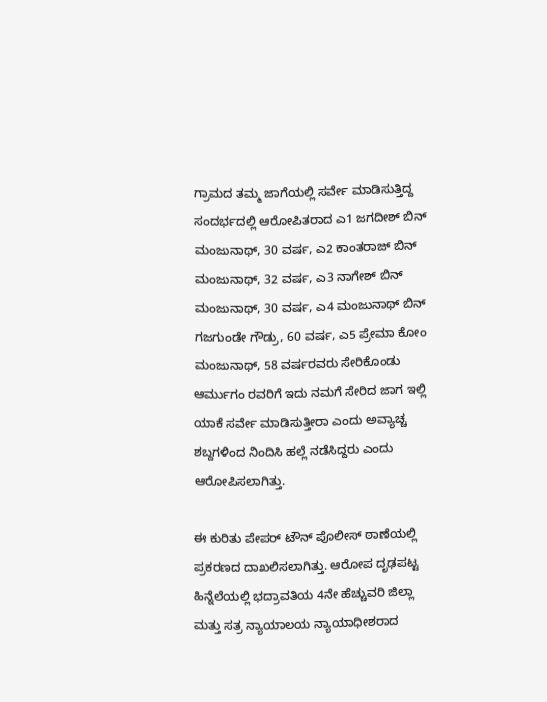ಗ್ರಾಮದ ತಮ್ಮ ಜಾಗೆಯಲ್ಲಿ ಸರ್ವೇ ಮಾಡಿಸುತ್ತಿದ್ದ ಸಂದರ್ಭದಲ್ಲಿ ಆರೋಪಿತರಾದ ಎ1 ಜಗದೀಶ್ ಬಿನ್ ಮಂಜುನಾಥ್, 30 ವರ್ಷ, ಎ2 ಕಾಂತರಾಜ್ ಬಿನ್ ಮಂಜುನಾಥ್, 32 ವರ್ಷ, ಎ3 ನಾಗೇಶ್ ಬಿನ್ ಮಂಜುನಾಥ್, 30 ವರ್ಷ, ಎ4 ಮಂಜುನಾಥ್ ಬಿನ್ ಗಜಗುಂಡೇ ಗೌಡ್ರು, 60 ವರ್ಷ, ಎ5 ಪ್ರೇಮಾ ಕೋಂ ಮಂಜುನಾಥ್, 58 ವರ್ಷರವರು ಸೇರಿಕೊಂಡು ಆರ್ಮುಗಂ ರವರಿಗೆ ಇದು ನಮಗೆ ಸೇರಿದ ಜಾಗ ಇಲ್ಲಿ ಯಾಕೆ ಸರ್ವೇ ಮಾಡಿಸುತ್ತೀರಾ ಎಂದು ಅವ್ಯಾಚ್ಚ ಶಬ್ದಗಳಿಂದ ನಿಂದಿಸಿ ಹಲ್ಲೆ ನಡೆಸಿದ್ದರು ಎಂದು ಆರೋಪಿಸಲಾಗಿತ್ತು.

ಈ ಕುರಿತು ಪೇಪರ್ ಟೌನ್ ಪೊಲೀಸ್ ಠಾಣೆಯಲ್ಲಿ ಪ್ರಕರಣದ ದಾಖಲಿಸಲಾಗಿತ್ತು. ಆರೋಪ ದೃಢಪಟ್ಟ ಹಿನ್ನೆಲೆಯಲ್ಲಿ ಭದ್ರಾವತಿಯ 4ನೇ ಹೆಚ್ಚುವರಿ ಜಿಲ್ಲಾ ಮತ್ತು ಸತ್ರ ನ್ಯಾಯಾಲಯ ನ್ಯಾಯಾಧೀಶರಾದ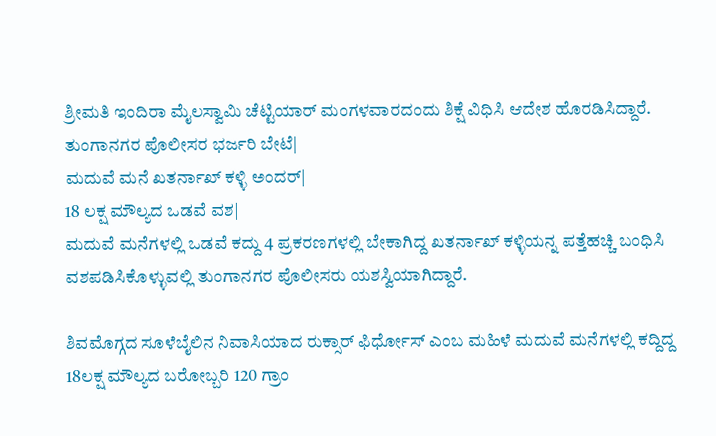ಶ್ರೀಮತಿ ಇಂದಿರಾ ಮೈಲಸ್ವಾಮಿ ಚೆಟ್ಟಿಯಾರ್ ಮಂಗಳವಾರದಂದು ಶಿಕ್ಷೆ ವಿಧಿಸಿ ಆದೇಶ ಹೊರಡಿಸಿದ್ದಾರೆ.
ತುಂಗಾನಗರ ಪೊಲೀಸರ ಭರ್ಜರಿ ಬೇಟೆ|
ಮದುವೆ ಮನೆ ಖತರ್ನಾಖ್ ಕಳ್ಳಿ ಅಂದರ್|
18 ಲಕ್ಷ ಮೌಲ್ಯದ ಒಡವೆ ವಶ|
ಮದುವೆ ಮನೆಗಳಲ್ಲಿ ಒಡವೆ ಕದ್ದು 4 ಪ್ರಕರಣಗಳಲ್ಲಿ ಬೇಕಾಗಿದ್ದ ಖತರ್ನಾಖ್ ಕಳ್ಳಿಯನ್ನ ಪತ್ತೆಹಚ್ಚಿ ಬಂಧಿಸಿ ವಶಪಡಿಸಿಕೊಳ್ಳುವಲ್ಲಿ ತುಂಗಾನಗರ ಪೊಲೀಸರು ಯಶಸ್ವಿಯಾಗಿದ್ದಾರೆ.

ಶಿವಮೊಗ್ಗದ ಸೂಳೆಬೈಲಿನ ನಿವಾಸಿಯಾದ ರುಕ್ಸಾರ್ ಫಿರ್ಧೋಸ್ ಎಂಬ ಮಹಿಳೆ ಮದುವೆ ಮನೆಗಳಲ್ಲಿ ಕದ್ದಿದ್ದ 18ಲಕ್ಷ ಮೌಲ್ಯದ ಬರೋಬ್ಬರಿ 120 ಗ್ರಾಂ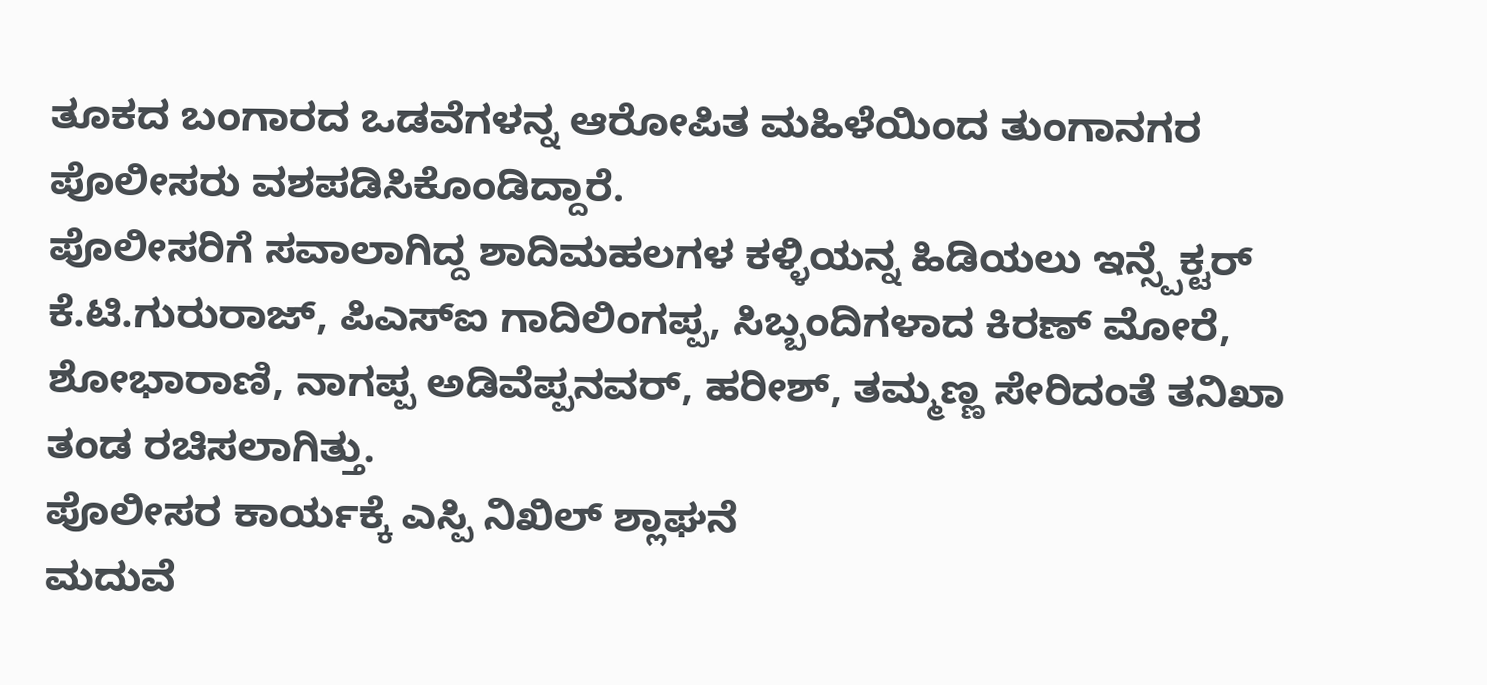ತೂಕದ ಬಂಗಾರದ ಒಡವೆಗಳನ್ನ ಆರೋಪಿತ ಮಹಿಳೆಯಿಂದ ತುಂಗಾನಗರ ಪೊಲೀಸರು ವಶಪಡಿಸಿಕೊಂಡಿದ್ದಾರೆ.
ಪೊಲೀಸರಿಗೆ ಸವಾಲಾಗಿದ್ದ ಶಾದಿಮಹಲಗಳ ಕಳ್ಳಿಯನ್ನ ಹಿಡಿಯಲು ಇನ್ಸ್ಪೆಕ್ಟರ್ ಕೆ.ಟಿ.ಗುರುರಾಜ್, ಪಿಎಸ್ಐ ಗಾದಿಲಿಂಗಪ್ಪ, ಸಿಬ್ಬಂದಿಗಳಾದ ಕಿರಣ್ ಮೋರೆ, ಶೋಭಾರಾಣಿ, ನಾಗಪ್ಪ ಅಡಿವೆಪ್ಪನವರ್, ಹರೀಶ್, ತಮ್ಮಣ್ಣ ಸೇರಿದಂತೆ ತನಿಖಾ ತಂಡ ರಚಿಸಲಾಗಿತ್ತು.
ಪೊಲೀಸರ ಕಾರ್ಯಕ್ಕೆ ಎಸ್ಪಿ ನಿಖಿಲ್ ಶ್ಲಾಘನೆ
ಮದುವೆ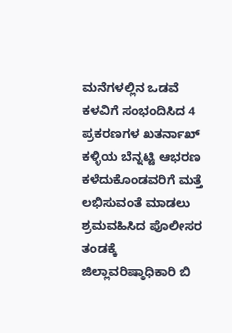ಮನೆಗಳಲ್ಲಿನ ಒಡವೆ ಕಳವಿಗೆ ಸಂಭಂದಿಸಿದ 4 ಪ್ರಕರಣಗಳ ಖತರ್ನಾಖ್ ಕಳ್ಳಿಯ ಬೆನ್ನಟ್ಟಿ ಆಭರಣ ಕಳೆದುಕೊಂಡವರಿಗೆ ಮತ್ತೆ ಲಭಿಸುವಂತೆ ಮಾಡಲು ಶ್ರಮವಹಿಸಿದ ಪೊಲೀಸರ ತಂಡಕ್ಕೆ ಜಿಲ್ಲಾವರಿಷ್ಠಾಧಿಕಾರಿ ಬಿ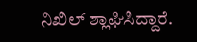ನಿಖಿಲ್ ಶ್ಲಾಘಿಸಿದ್ದಾರೆ.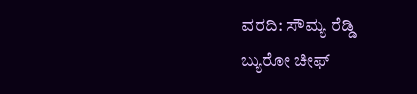ವರದಿ: ಸೌಮ್ಯ ರೆಡ್ಡಿ
ಬ್ಯುರೋ ಚೀಫ್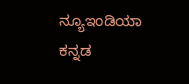ನ್ಯೂಇಂಡಿಯಾ ಕನ್ನಡ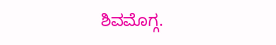ಶಿವಮೊಗ್ಗ.